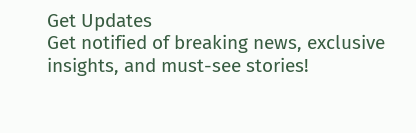Get Updates
Get notified of breaking news, exclusive insights, and must-see stories!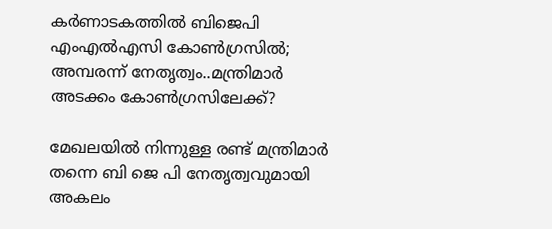കർണാടകത്തിൽ ബിജെപി എംഎൽഎസി കോൺഗ്രസിൽ; അമ്പരന്ന് നേതൃത്വം..മന്ത്രിമാർ അടക്കം കോൺഗ്രസിലേക്ക്?

മേഖലയിൽ നിന്നുള്ള രണ്ട് മന്ത്രിമാർ തന്നെ ബി ജെ പി നേതൃത്വവുമായി അകലം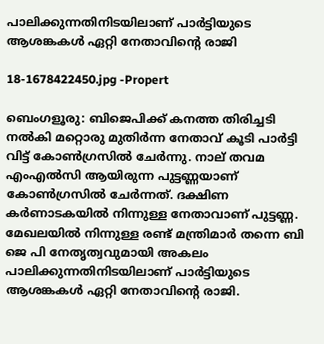പാലിക്കുന്നതിനിടയിലാണ് പാർട്ടിയുടെ ആശങ്കകൾ ഏറ്റി നേതാവിന്റെ രാജി

18-1678422450.jpg -Propert

ബെംഗളൂരു: ബിജെപിക്ക് കനത്ത തിരിച്ചടി നൽകി മറ്റൊരു മുതിർന്ന നേതാവ് കൂടി പാർട്ടി വിട്ട് കോൺഗ്രസിൽ ചേർന്നു. നാല് തവമ എംഎൽസി ആയിരുന്ന പുട്ടണ്ണയാണ് കോൺഗ്രസിൽ ചേർന്നത്. ദക്ഷിണ കർണാടകയിൽ നിന്നുള്ള നേതാവാണ് പുട്ടണ്ണ. മേഖലയിൽ നിന്നുള്ള രണ്ട് മന്ത്രിമാർ തന്നെ ബി ജെ പി നേതൃത്വവുമായി അകലം പാലിക്കുന്നതിനിടയിലാണ് പാർട്ടിയുടെ ആശങ്കകൾ ഏറ്റി നേതാവിന്റെ രാജി.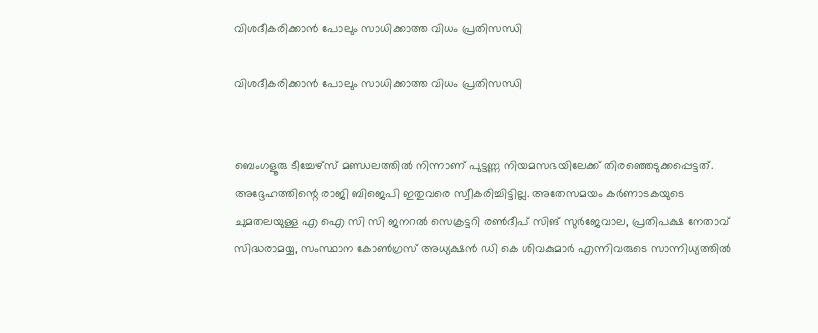വിശദീകരിക്കാൻ പോലും സാധിക്കാത്ത വിധം പ്രതിസന്ധി

വിശദീകരിക്കാൻ പോലും സാധിക്കാത്ത വിധം പ്രതിസന്ധി


ബെംഗളൂരു ടീച്ചേഴ്‌സ് മണ്ഡലത്തിൽ നിന്നാണ് പുട്ടണ്ണ നിയമസഭയിലേക്ക് തിരഞ്ഞെടുക്കപ്പെട്ടത്. അദ്ദേഹത്തിന്റെ രാജി ബിജെപി ഇതുവരെ സ്വീകരിച്ചിട്ടില്ല. അതേസമയം കർണാടകയുടെ ചുമതലയുള്ള എ ഐ സി സി ജനറൽ സെക്രട്ടറി രൺദീപ് സിങ് സുർജേവാല, പ്രതിപക്ഷ നേതാവ് സിദ്ധരാമയ്യ, സംസ്ഥാന കോൺഗ്രസ് അധ്യക്ഷൻ ഡി കെ ശിവകുമാർ എന്നിവരുടെ സാന്നിധ്യത്തിൽ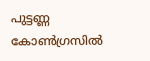പുട്ടണ്ണ കോൺഗ്രസിൽ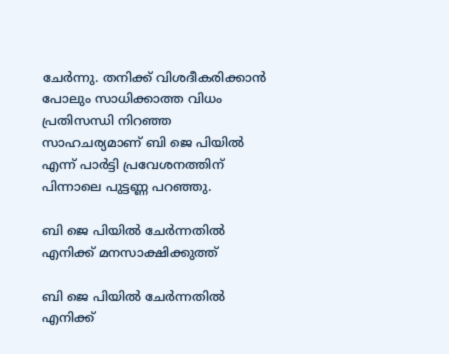ചേർന്നു. തനിക്ക് വിശദീകരിക്കാൻ പോലും സാധിക്കാത്ത വിധം പ്രതിസന്ധി നിറഞ്ഞ സാഹചര്യമാണ് ബി ജെ പിയിൽ എന്ന് പാർട്ടി പ്രവേശനത്തിന് പിന്നാലെ പുട്ടണ്ണ പറഞ്ഞു.

ബി ജെ പിയിൽ ചേർന്നതിൽ എനിക്ക് മനസാക്ഷിക്കുത്ത്

ബി ജെ പിയിൽ ചേർന്നതിൽ എനിക്ക്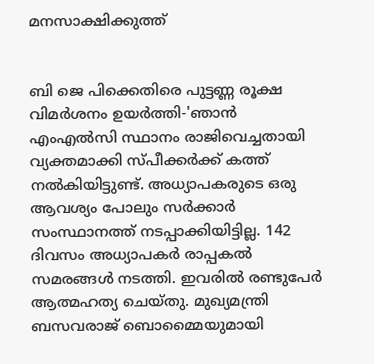മനസാക്ഷിക്കുത്ത്


ബി ജെ പിക്കെതിരെ പുട്ടണ്ണ രൂക്ഷ വിമർശനം ഉയർത്തി-'ഞാൻ എംഎൽസി സ്ഥാനം രാജിവെച്ചതായി വ്യക്തമാക്കി സ്പീക്കർക്ക് കത്ത് നൽകിയിട്ടുണ്ട്. അധ്യാപകരുടെ ഒരു ആവശ്യം പോലും സർക്കാർ സംസ്ഥാനത്ത് നടപ്പാക്കിയിട്ടില്ല. 142 ദിവസം അധ്യാപകർ രാപ്പകൽ സമരങ്ങൾ നടത്തി. ഇവരിൽ രണ്ടുപേർ ആത്മഹത്യ ചെയ്തു. മുഖ്യമന്ത്രി ബസവരാജ് ബൊമ്മൈയുമായി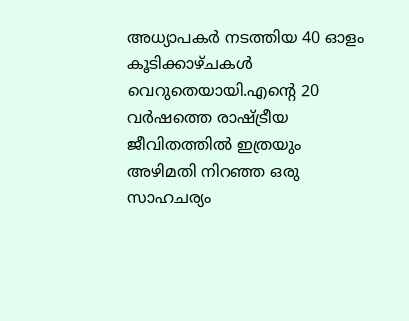അധ്യാപകർ നടത്തിയ 40 ഓളം കൂടിക്കാഴ്ചകൾ വെറുതെയായി.എന്റെ 20 വർഷത്തെ രാഷ്ട്രീയ ജീവിതത്തിൽ ഇത്രയും അഴിമതി നിറഞ്ഞ ഒരു സാഹചര്യം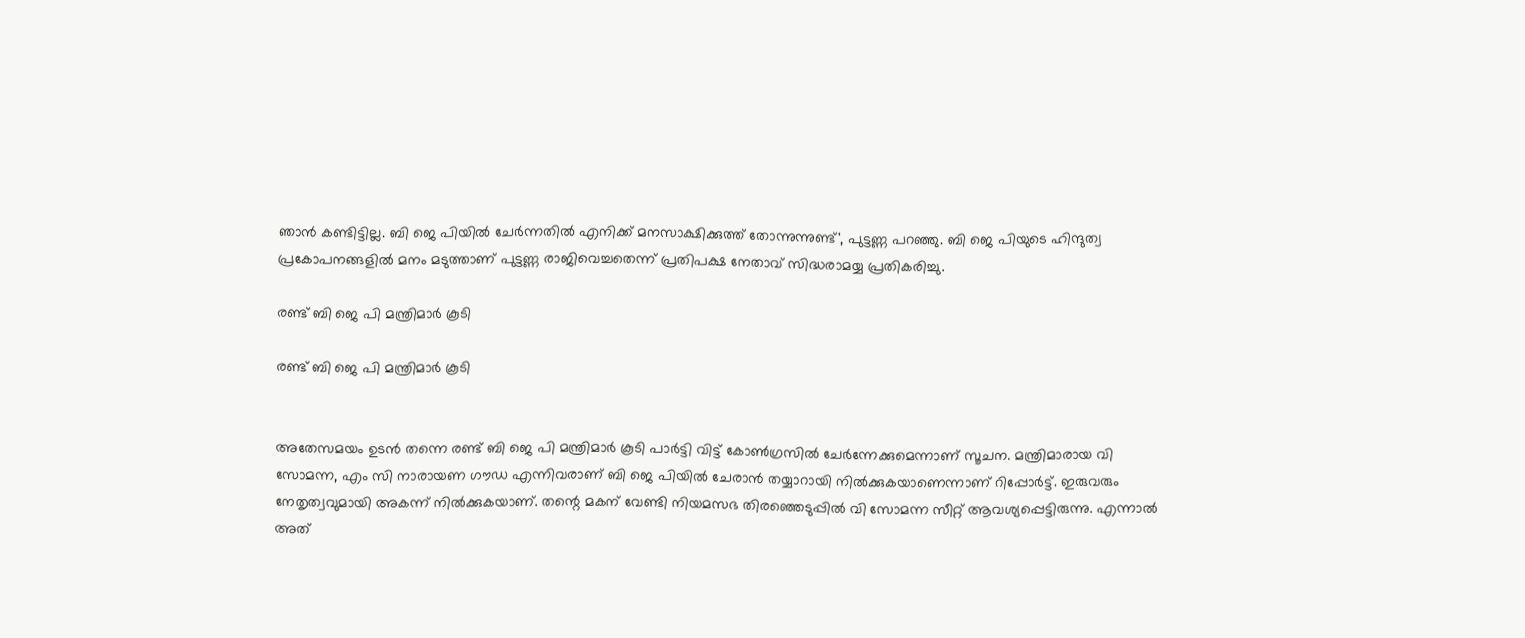ഞാൻ കണ്ടിട്ടില്ല. ബി ജെ പിയിൽ ചേർന്നതിൽ എനിക്ക് മനസാക്ഷിക്കുത്ത് തോന്നുന്നുണ്ട്', പുട്ടണ്ണ പറഞ്ഞു. ബി ജെ പിയുടെ ഹിന്ദുത്വ പ്രകോപനങ്ങളിൽ മനം മടുത്താണ് പുട്ടണ്ണ രാജിവെച്ചതെന്ന് പ്രതിപക്ഷ നേതാവ് സിദ്ധരാമയ്യ പ്രതികരിച്ചു.

രണ്ട് ബി ജെ പി മന്ത്രിമാർ കൂടി

രണ്ട് ബി ജെ പി മന്ത്രിമാർ കൂടി


അതേസമയം ഉടൻ തന്നെ രണ്ട് ബി ജെ പി മന്ത്രിമാർ കൂടി പാർട്ടി വിട്ട് കോൺഗ്രസിൽ ചേർന്നേക്കുമെന്നാണ് സൂചന. മന്ത്രിമാരായ വി സോമന്ന, എം സി നാരായണ ഗൗഡ എന്നിവരാണ് ബി ജെ പിയിൽ ചേരാൻ തയ്യാറായി നിൽക്കുകയാണെന്നാണ് റിപ്പോർട്ട്. ഇരുവരും നേതൃത്വവുമായി അകന്ന് നിൽക്കുകയാണ്. തന്റെ മകന് വേണ്ടി നിയമസഭ തിരഞ്ഞെടുപ്പിൽ വി സോമന്ന സീറ്റ് ആവശ്യപ്പെട്ടിരുന്നു. എന്നാൽ അത്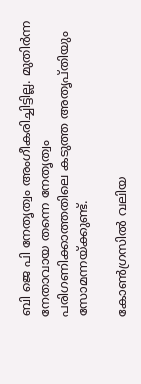ബി ജെ പി നേതൃത്വം അംഗീകരിച്ചിട്ടില്ല. മുതിർന്ന നേതാവായ തന്നെ നേതൃത്വം പരിഗണിക്കാത്തതിലെ കടുത്ത അതൃപ്തിയും സോമന്നയ്ക്കുണ്ട്.

കോൺഗ്രസിൽ വലിയ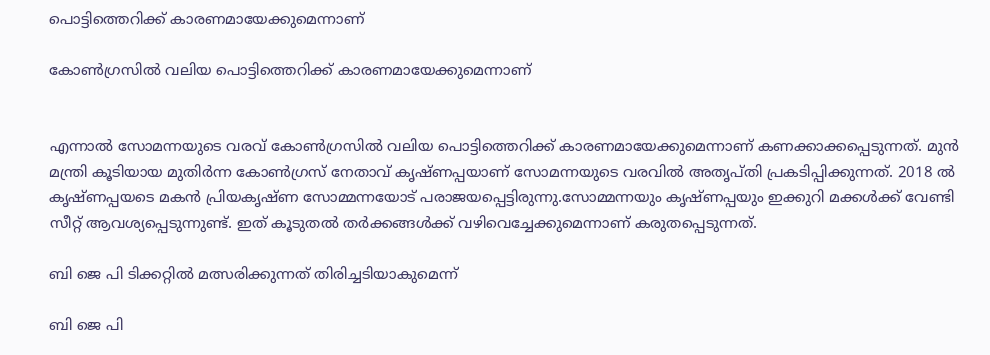പൊട്ടിത്തെറിക്ക് കാരണമായേക്കുമെന്നാണ്

കോൺഗ്രസിൽ വലിയ പൊട്ടിത്തെറിക്ക് കാരണമായേക്കുമെന്നാണ്


എന്നാൽ സോമന്നയുടെ വരവ് കോൺഗ്രസിൽ വലിയ പൊട്ടിത്തെറിക്ക് കാരണമായേക്കുമെന്നാണ് കണക്കാക്കപ്പെടുന്നത്. മുൻ മന്ത്രി കൂടിയായ മുതിർന്ന കോൺഗ്രസ് നേതാവ് കൃഷ്ണപ്പയാണ് സോമന്നയുടെ വരവിൽ അതൃപ്തി പ്രകടിപ്പിക്കുന്നത്. 2018 ൽ കൃഷ്ണപ്പയടെ മകൻ പ്രിയകൃഷ്ണ സോമ്മന്നയോട് പരാജയപ്പെട്ടിരുന്നു.സോമ്മന്നയും കൃഷ്ണപ്പയും ഇക്കുറി മക്കൾക്ക് വേണ്ടി സീറ്റ് ആവശ്യപ്പെടുന്നുണ്ട്. ഇത് കൂടുതൽ തർക്കങ്ങൾക്ക് വഴിവെച്ചേക്കുമെന്നാണ് കരുതപ്പെടുന്നത്.

ബി ജെ പി ടിക്കറ്റിൽ മത്സരിക്കുന്നത് തിരിച്ചടിയാകുമെന്ന്

ബി ജെ പി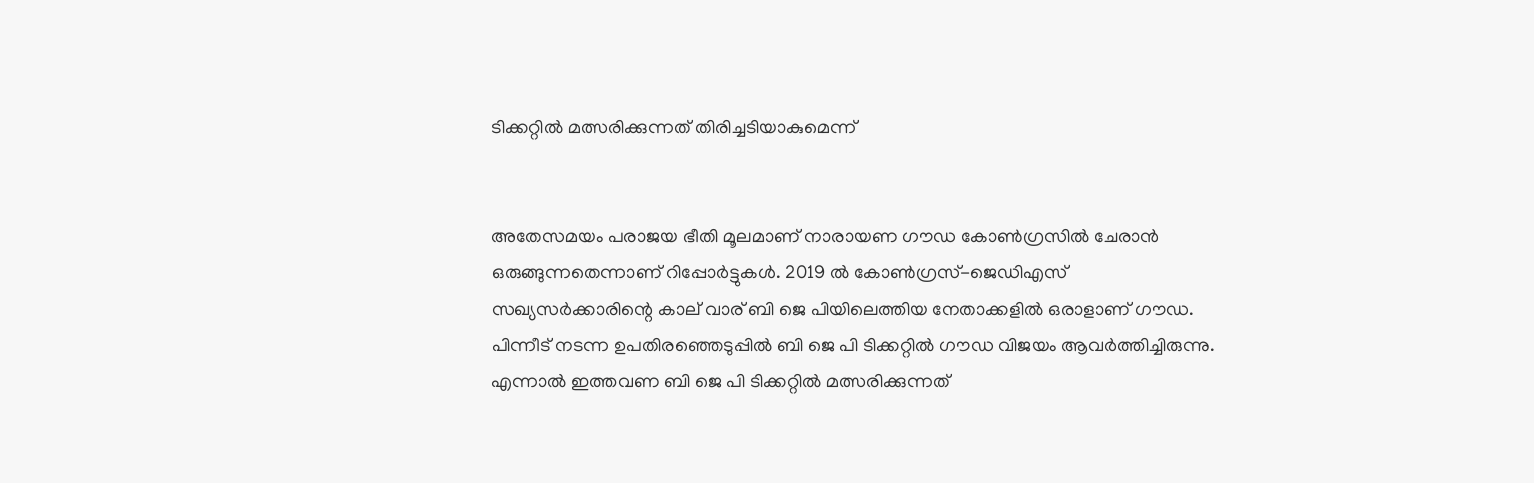ടിക്കറ്റിൽ മത്സരിക്കുന്നത് തിരിച്ചടിയാകുമെന്ന്


അതേസമയം പരാജയ ഭീതി മൂലമാണ് നാരായണ ഗൗഡ കോൺഗ്രസിൽ ചേരാൻ ഒരുങ്ങുന്നതെന്നാണ് റിപ്പോർട്ടുകൾ. 2019 ൽ കോൺഗ്രസ്-ജെഡിഎസ് സഖ്യസർക്കാരിന്റെ കാല് വാര് ബി ജെ പിയിലെത്തിയ നേതാക്കളിൽ ഒരാളാണ് ഗൗഡ. പിന്നീട് നടന്ന ഉപതിരഞ്ഞെടുപ്പിൽ ബി ജെ പി ടിക്കറ്റിൽ ഗൗഡ വിജയം ആവർത്തിച്ചിരുന്നു. എന്നാൽ ഇത്തവണ ബി ജെ പി ടിക്കറ്റിൽ മത്സരിക്കുന്നത്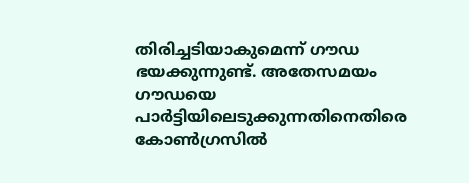തിരിച്ചടിയാകുമെന്ന് ഗൗഡ ഭയക്കുന്നുണ്ട്. അതേസമയം ഗൗഡയെ പാർട്ടിയിലെടുക്കുന്നതിനെതിരെ കോൺഗ്രസിൽ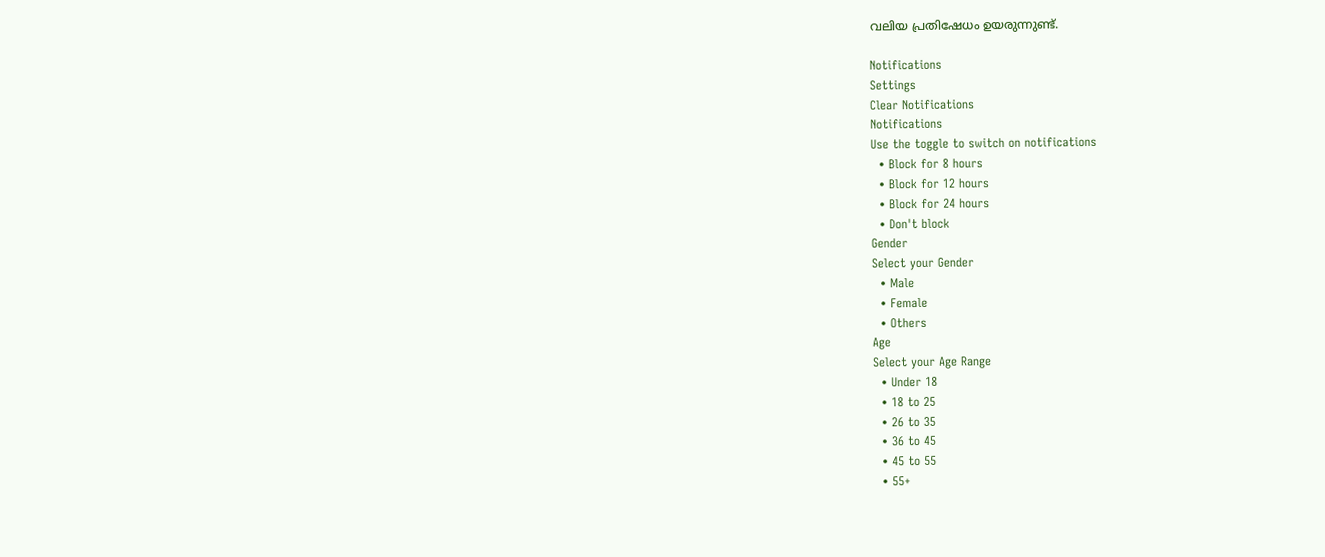വലിയ പ്രതിഷേധം ഉയരുന്നുണ്ട്.

Notifications
Settings
Clear Notifications
Notifications
Use the toggle to switch on notifications
  • Block for 8 hours
  • Block for 12 hours
  • Block for 24 hours
  • Don't block
Gender
Select your Gender
  • Male
  • Female
  • Others
Age
Select your Age Range
  • Under 18
  • 18 to 25
  • 26 to 35
  • 36 to 45
  • 45 to 55
  • 55+